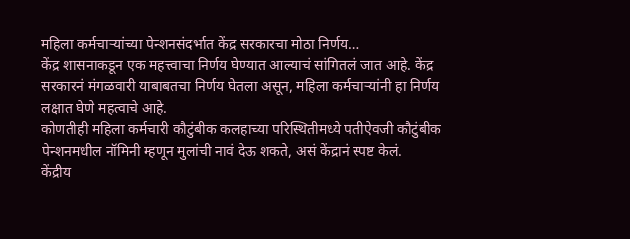महिला कर्मचाऱ्यांच्या पेन्शनसंदर्भात केंद्र सरकारचा मोठा निर्णय…
केंद्र शासनाकडून एक महत्त्वाचा निर्णय घेण्यात आल्याचं सांगितलं जात आहे. केंद्र सरकारनं मंगळवारी याबाबतचा निर्णय घेतला असून, महिला कर्मचाऱ्यांनी हा निर्णय लक्षात घेणे महत्वाचे आहे.
कोणतीही महिला कर्मचारी कौटुंबीक कलहाच्या परिस्थितीमध्ये पतीऐवजी कौटुंबीक पेन्शनमधील नॉमिनी म्हणून मुलांची नावं देऊ शकते, असं केंद्रानं स्पष्ट केलं.
केंद्रीय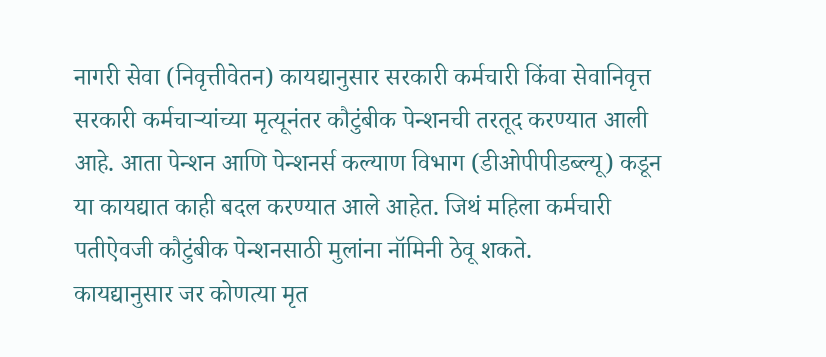नागरी सेवा (निवृत्तीवेतन) कायद्यानुसार सरकारी कर्मचारी किंवा सेवानिवृत्त सरकारी कर्मचाऱ्यांच्या मृत्यूनंतर कौटुंबीक पेन्शनची तरतूद करण्यात आली आहे. आता पेन्शन आणि पेन्शनर्स कल्याण विभाग (डीओपीपीडब्ल्यू) कडून या कायद्यात काही बदल करण्यात आले आहेत. जिथं महिला कर्मचारी पतीऐवजी कौटुंबीक पेन्शनसाठी मुलांना नॉमिनी ठेवू शकते.
कायद्यानुसार जर कोणत्या मृत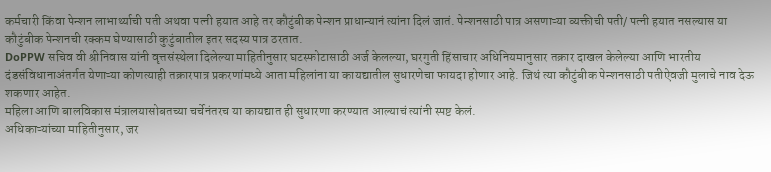कर्मचारी किंवा पेन्शन लाभार्थ्याची पती अथवा पत्नी हयात आहे तर कौटुंबीक पेन्शन प्राधान्यानं त्यांना दिलं जातं. पेन्शनसाठी पात्र असणाऱ्या व्यक्तीची पती/ पत्नी हयात नसल्यास या कौटुंबीक पेन्शनची रक्कम घेण्यासाठी कुटुंबातील इतर सदस्य पात्र ठरतात.
DoPPW सचिव वी श्रीनिवास यांनी वृत्तसंस्थेला दिलेल्या माहितीनुसार घटस्फोटासाठी अर्ज केलल्या, घरगुती हिंसाचार अधिनियमानुसार तक्रार दाखल केलेल्या आणि भारतीय दंडसंविधानाअंतर्गत येणाऱ्या कोणत्याही तक्रारपात्र प्रकरणांमध्ये आता महिलांना या कायद्यातील सुधारणेचा फायदा होणार आहे. जिथं त्या कौटुंबीक पेन्शनसाठी पतीऐवजी मुलाचे नाव देऊ शकणार आहेत.
महिला आणि बालविकास मंत्रालयासोबतच्या चर्चेनंतरच या कायद्यात ही सुधारणा करण्यात आल्याचं त्यांनी स्पष्ट केलं.
अधिकाऱ्यांच्या माहितीनुसार, जर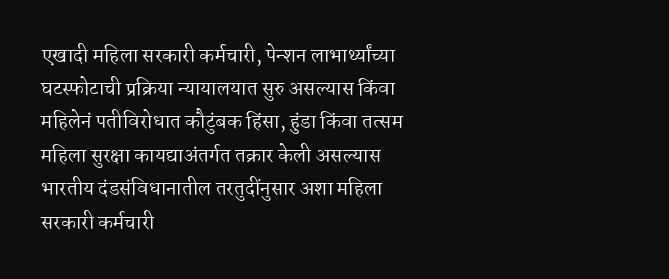एखादी महिला सरकारी कर्मचारी, पेन्शन लाभार्थ्यांच्या घटस्फोटाची प्रक्रिया न्यायालयात सुरु असल्यास किंवा महिलेनं पतीविरोधात कौटुंबक हिंसा, हुंडा किंवा तत्सम महिला सुरक्षा कायद्याअंतर्गत तक्रार केली असल्यास भारतीय दंडसंविधानातील तरतुदींनुसार अशा महिला सरकारी कर्मचारी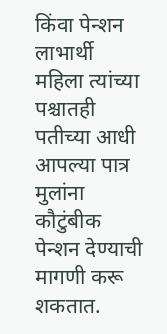किंवा पेन्शन लाभार्थी महिला त्यांच्या पश्चातही पतीच्या आधी आपल्या पात्र मुलांना कौटुंबीक पेन्शन देण्याची मागणी करू शकतात.